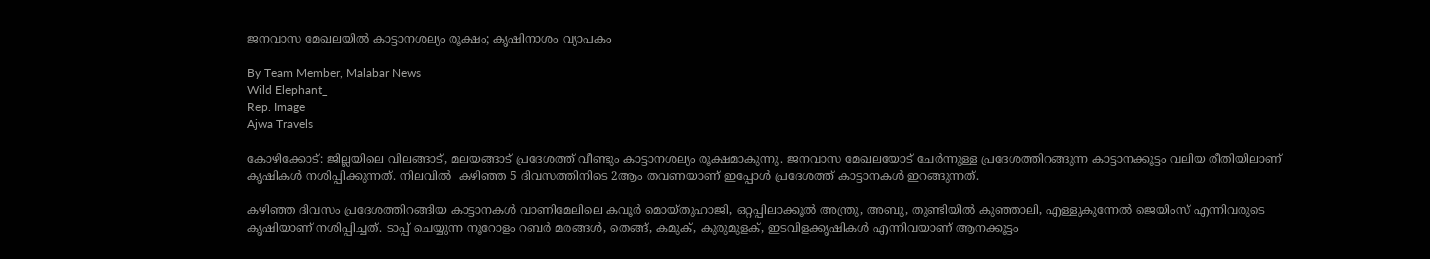ജനവാസ മേഖലയിൽ കാട്ടാനശല്യം രൂക്ഷം; കൃഷിനാശം വ്യാപകം

By Team Member, Malabar News
Wild Elephant_
Rep. Image
Ajwa Travels

കോഴിക്കോട്: ജില്ലയിലെ വിലങ്ങാട്, മലയങ്ങാട് പ്രദേശത്ത് വീണ്ടും കാട്ടാനശല്യം രൂക്ഷമാകുന്നു. ജനവാസ മേഖലയോട് ചേർന്നുള്ള പ്രദേശത്തിറങ്ങുന്ന കാട്ടാനക്കൂട്ടം വലിയ രീതിയിലാണ് കൃഷികൾ നശിപ്പിക്കുന്നത്. നിലവിൽ  കഴിഞ്ഞ 5 ദിവസത്തിനിടെ 2ആം തവണയാണ് ഇപ്പോൾ പ്രദേശത്ത് കാട്ടാനകൾ ഇറങ്ങുന്നത്.

കഴിഞ്ഞ ദിവസം പ്രദേശത്തിറങ്ങിയ കാട്ടാനകൾ വാണിമേലിലെ കവൂർ മൊയ്‌തുഹാജി, ഒറ്റപ്പിലാക്കൂൽ അന്ത്രു, അബു, തുണ്ടിയിൽ കുഞ്ഞാലി, എള്ളുകുന്നേൽ ജെയിംസ് എന്നിവരുടെ കൃഷിയാണ് നശിപ്പിച്ചത്. ടാപ്പ് ചെയ്യുന്ന നൂറോളം റബർ മരങ്ങൾ, തെങ്ങ്, കമുക്, കുരുമുളക്, ഇടവിളക്കൃഷികൾ എന്നിവയാണ് ആനക്കൂട്ടം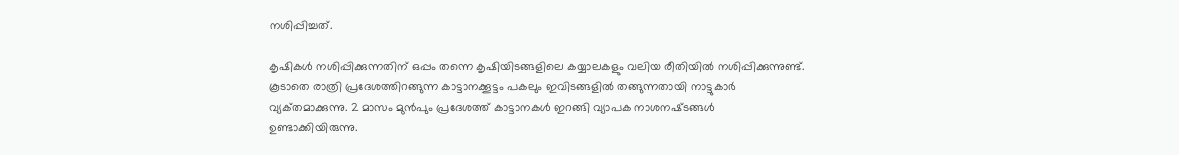നശിപ്പിച്ചത്.

കൃഷികൾ നശിപ്പിക്കുന്നതിന് ഒപ്പം തന്നെ കൃഷിയിടങ്ങളിലെ കയ്യാലകളും വലിയ രീതിയിൽ നശിപ്പിക്കുന്നുണ്ട്. കൂടാതെ രാത്രി പ്രദേശത്തിറങ്ങുന്ന കാട്ടാനക്കൂട്ടം പകലും ഇവിടങ്ങളിൽ തങ്ങുന്നതായി നാട്ടുകാർ വ്യക്‌തമാക്കുന്നു. 2 മാസം മുൻപും പ്രദേശത്ത് കാട്ടാനകൾ ഇറങ്ങി വ്യാപക നാശനഷ്‌ടങ്ങൾ ഉണ്ടാക്കിയിരുന്നു.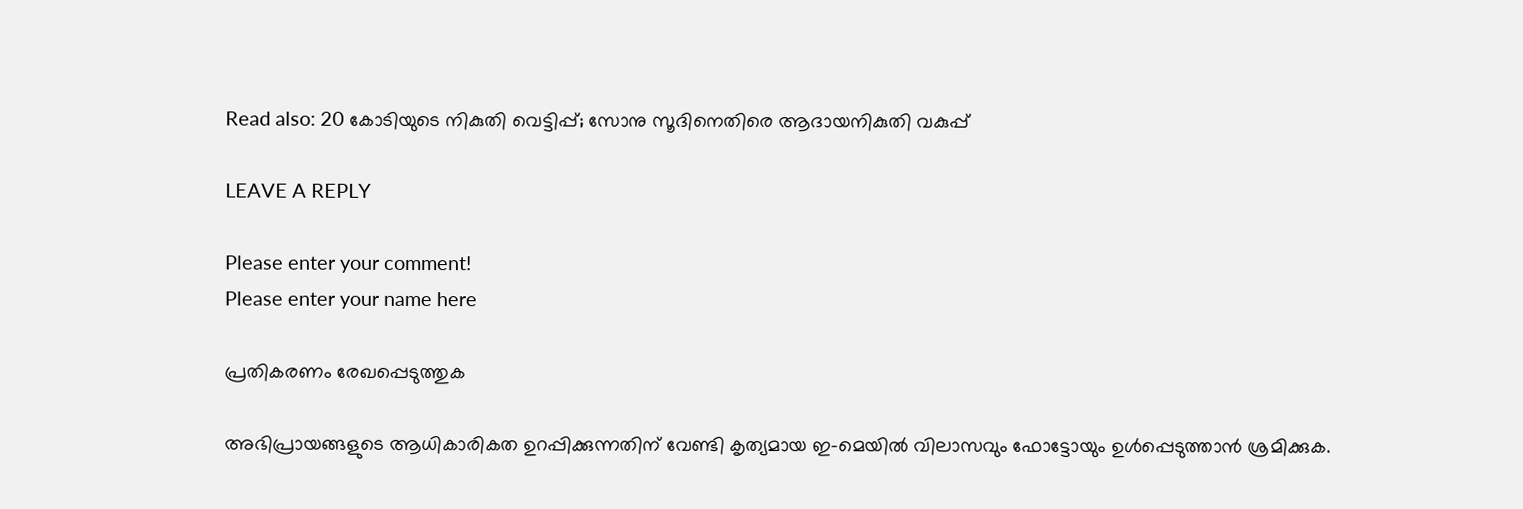Read also: 20 കോടിയുടെ നികുതി വെട്ടിപ്പ്; സോനു സൂദിനെതിരെ ആദായനികുതി വകുപ്പ്

LEAVE A REPLY

Please enter your comment!
Please enter your name here

പ്രതികരണം രേഖപ്പെടുത്തുക

അഭിപ്രായങ്ങളുടെ ആധികാരികത ഉറപ്പിക്കുന്നതിന് വേണ്ടി കൃത്യമായ ഇ-മെയിൽ വിലാസവും ഫോട്ടോയും ഉൾപ്പെടുത്താൻ ശ്രമിക്കുക.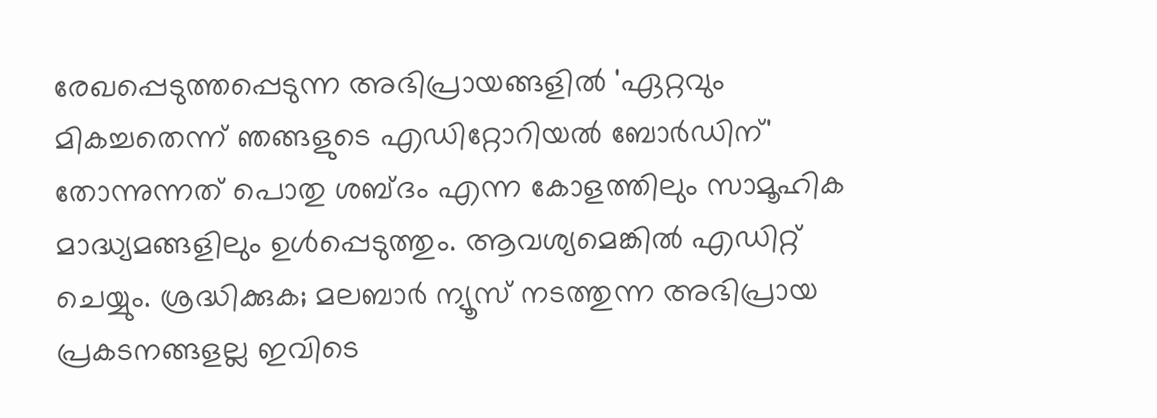രേഖപ്പെടുത്തപ്പെടുന്ന അഭിപ്രായങ്ങളിൽ 'ഏറ്റവും മികച്ചതെന്ന് ഞങ്ങളുടെ എഡിറ്റോറിയൽ ബോർഡിന്' തോന്നുന്നത് പൊതു ശബ്‌ദം എന്ന കോളത്തിലും സാമൂഹിക മാദ്ധ്യമങ്ങളിലും ഉൾപ്പെടുത്തും. ആവശ്യമെങ്കിൽ എഡിറ്റ് ചെയ്യും. ശ്രദ്ധിക്കുക; മലബാർ ന്യൂസ് നടത്തുന്ന അഭിപ്രായ പ്രകടനങ്ങളല്ല ഇവിടെ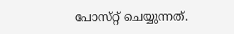പോസ്‌റ്റ് ചെയ്യുന്നത്.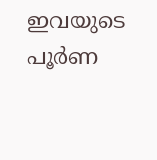ഇവയുടെ പൂർണ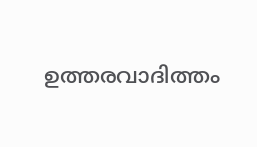ഉത്തരവാദിത്തം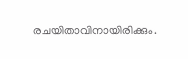രചയിതാവിനായിരിക്കും.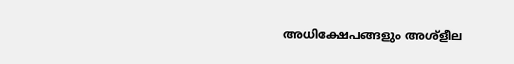അധിക്ഷേപങ്ങളും അശ്‌ളീല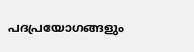പദപ്രയോഗങ്ങളും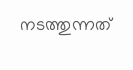നടത്തുന്നത്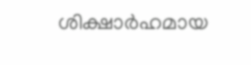ശിക്ഷാർഹമായ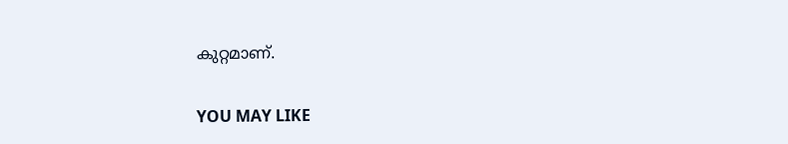കുറ്റമാണ്.

YOU MAY LIKE